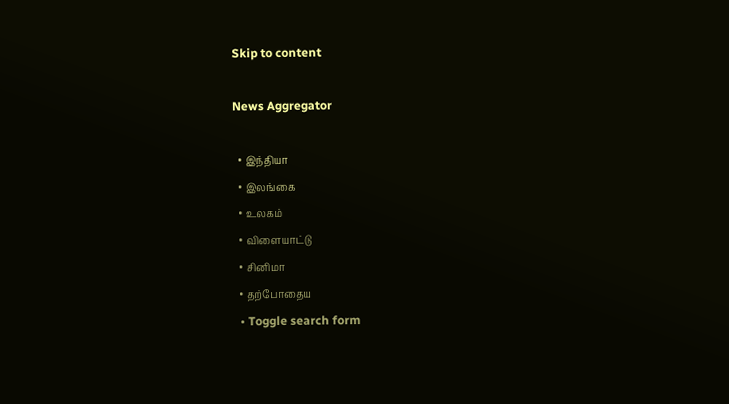Skip to content

News Aggregator

  • இந்தியா
  • இலங்கை
  • உலகம்
  • விளையாட்டு
  • சினிமா
  • தற்போதைய
  • Toggle search form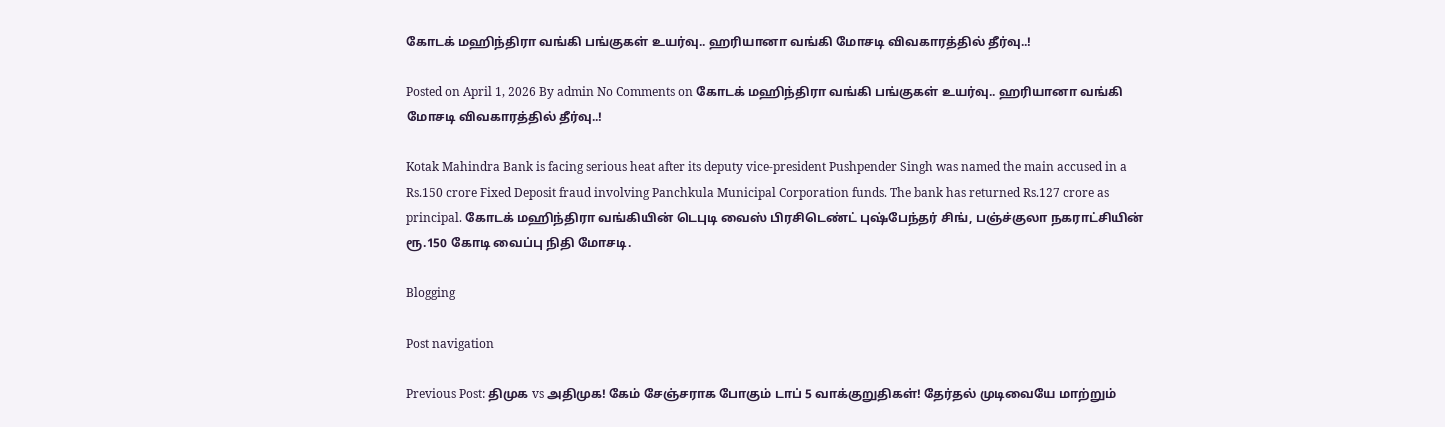கோடக் மஹிந்திரா வங்கி பங்குகள் உயர்வு.. ஹரியானா வங்கி மோசடி விவகாரத்தில் தீர்வு..!

Posted on April 1, 2026 By admin No Comments on கோடக் மஹிந்திரா வங்கி பங்குகள் உயர்வு.. ஹரியானா வங்கி மோசடி விவகாரத்தில் தீர்வு..!

Kotak Mahindra Bank is facing serious heat after its deputy vice-president Pushpender Singh was named the main accused in a Rs.150 crore Fixed Deposit fraud involving Panchkula Municipal Corporation funds. The bank has returned Rs.127 crore as principal. கோடக் மஹிந்திரா வங்கியின் டெபுடி வைஸ் பிரசிடெண்ட் புஷ்பேந்தர் சிங், பஞ்ச்குலா நகராட்சியின் ரூ.150 கோடி வைப்பு நிதி மோசடி.

Blogging

Post navigation

Previous Post: திமுக vs அதிமுக! கேம் சேஞ்சராக போகும் டாப் 5 வாக்குறுதிகள்! தேர்தல் முடிவையே மாற்றும்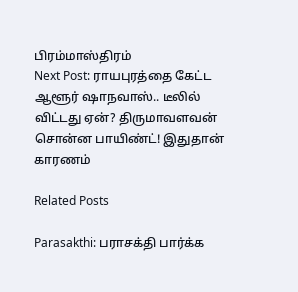பிரம்மாஸ்திரம்
Next Post: ராயபுரத்தை கேட்ட ஆளூர் ஷாநவாஸ்.. டீலில் விட்டது ஏன்? திருமாவளவன் சொன்ன பாயிண்ட்! இதுதான் காரணம்

Related Posts

Parasakthi: பராசக்தி பார்க்க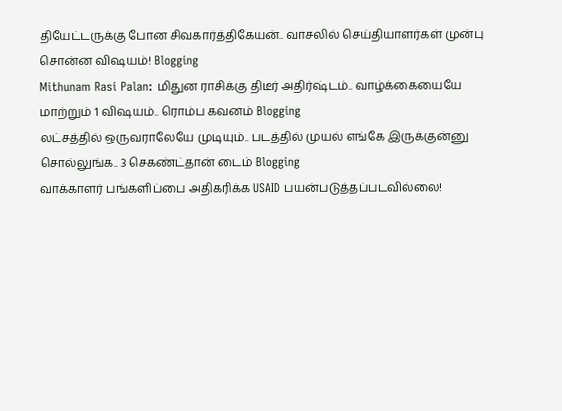தியேட்டருக்கு போன சிவகார்த்திகேயன்.. வாசலில் செய்தியாளர்கள் முன்பு சொன்ன விஷயம்! Blogging
Mithunam Rasi Palan: மிதுன ராசிக்கு திடீர் அதிர்ஷ்டம்.. வாழ்க்கையையே மாற்றும் 1 விஷயம்.. ரொம்ப கவனம் Blogging
லட்சத்தில் ஒருவராலேயே முடியும்.. படத்தில் முயல் எங்கே இருக்குன்னு சொல்லுங்க.. 3 செகண்ட்தான் டைம் Blogging
வாக்காளர் பங்களிப்பை அதிகரிக்க USAID பயன்படுத்தப்படவில்லை!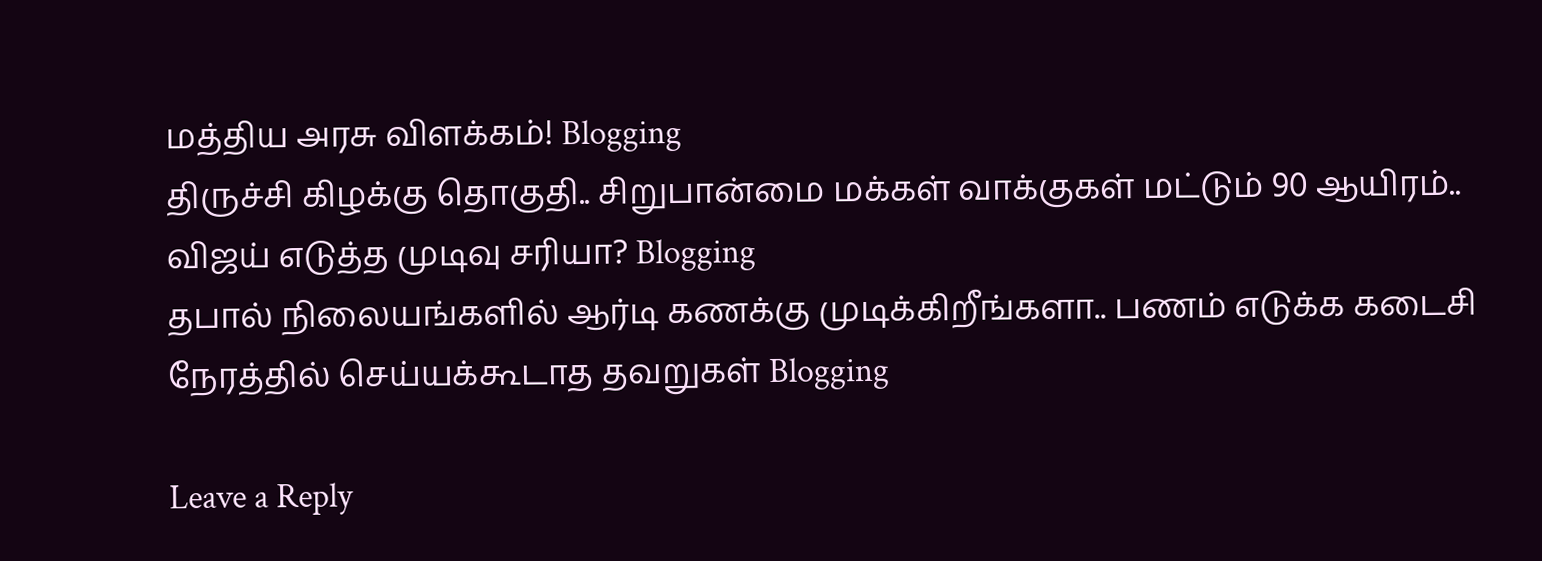மத்திய அரசு விளக்கம்! Blogging
திருச்சி கிழக்கு தொகுதி.. சிறுபான்மை மக்கள் வாக்குகள் மட்டும் 90 ஆயிரம்.. விஜய் எடுத்த முடிவு சரியா? Blogging
தபால் நிலையங்களில் ஆர்டி கணக்கு முடிக்கிறீங்களா.. பணம் எடுக்க கடைசி நேரத்தில் செய்யக்கூடாத தவறுகள் Blogging

Leave a Reply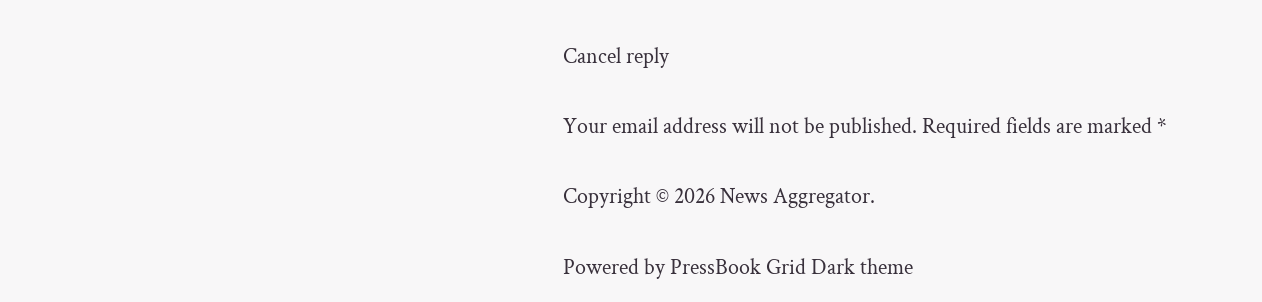Cancel reply

Your email address will not be published. Required fields are marked *

Copyright © 2026 News Aggregator.

Powered by PressBook Grid Dark theme